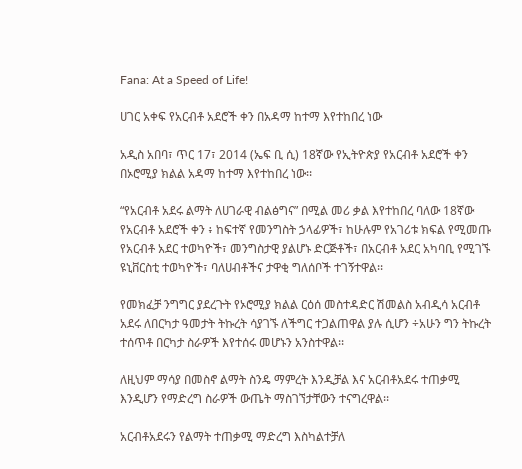Fana: At a Speed of Life!

ሀገር አቀፍ የአርብቶ አደሮች ቀን በአዳማ ከተማ እየተከበረ ነው

አዲስ አበባ፣ ጥር 17፣ 2014 (ኤፍ ቢ ሲ) 18ኛው የኢትዮጵያ የአርብቶ አደሮች ቀን በኦሮሚያ ክልል አዳማ ከተማ እየተከበረ ነው፡፡

“የአርብቶ አደሩ ልማት ለሀገራዊ ብልፅግና” በሚል መሪ ቃል እየተከበረ ባለው 18ኛው የአርብቶ አደሮች ቀን ፥ ከፍተኛ የመንግስት ኃላፊዎች፣ ከሁሉም የአገሪቱ ክፍል የሚመጡ የአርብቶ አደር ተወካዮች፣ መንግስታዊ ያልሆኑ ድርጅቶች፣ በአርብቶ አደር አካባቢ የሚገኙ ዩኒቨርስቲ ተወካዮች፣ ባለሀብቶችና ታዋቂ ግለሰቦች ተገኝተዋል፡፡

የመክፈቻ ንግግር ያደረጉት የኦሮሚያ ክልል ርዕሰ መስተዳድር ሽመልስ አብዲሳ አርብቶ አደሩ ለበርካታ ዓመታት ትኩረት ሳያገኙ ለችግር ተጋልጠዋል ያሉ ሲሆን ÷አሁን ግን ትኩረት ተሰጥቶ በርካታ ስራዎች እየተሰሩ መሆኑን አንስተዋል፡፡

ለዚህም ማሳያ በመስኖ ልማት ስንዴ ማምረት እንዲቻል እና አርብቶአደሩ ተጠቃሚ እንዲሆን የማድረግ ስራዎች ውጤት ማስገኘታቸውን ተናግረዋል፡፡

አርብቶአደሩን የልማት ተጠቃሚ ማድረግ እስካልተቻለ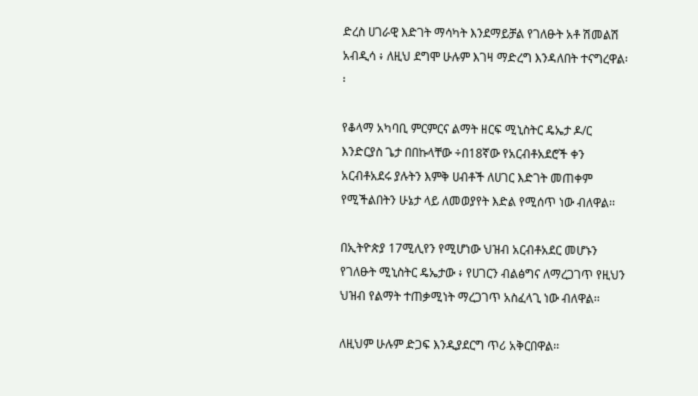ድረስ ሀገራዊ እድገት ማሳካት እንደማይቻል የገለፁት አቶ ሽመልሽ አብዲሳ ፥ ለዚህ ደግሞ ሁሉም እገዛ ማድረግ እንዳለበት ተናግረዋል፡፡

የቆላማ አካባቢ ምርምርና ልማት ዘርፍ ሚኒስትር ዴኤታ ዶ/ር እንድርያስ ጌታ በበኩላቸው ÷በ18ኛው የአርብቶአደሮች ቀን አርብቶአደሩ ያሉትን እምቅ ሀብቶች ለሀገር እድገት መጠቀም የሚችልበትን ሁኔታ ላይ ለመወያየት እድል የሚሰጥ ነው ብለዋል፡፡

በኢትዮጵያ 17ሚሊየን የሚሆነው ህዝብ አርብቶአደር መሆኑን የገለፁት ሚኒስትር ዴኤታው ፥ የሀገርን ብልፅግና ለማረጋገጥ የዚህን ህዝብ የልማት ተጠቃሚነት ማረጋገጥ አስፈላጊ ነው ብለዋል፡፡

ለዚህም ሁሉም ድጋፍ እንዲያደርግ ጥሪ አቅርበዋል፡፡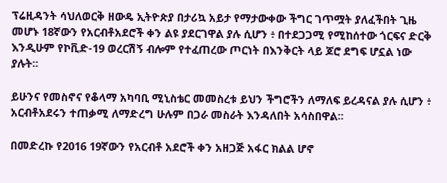ፕሬዚዳንት ሳህለወርቅ ዘውዴ ኢትዮጵያ በታሪኳ አይታ የማታውቀው ችግር ገጥሟት ያለፈችበት ጊዜ መሆኑ 18ኛውን የአርብቶአደሮች ቀን ልዩ ያደርገዋል ያሉ ሲሆን ፥ በተደጋጋሚ የሚከሰተው ጎርፍና ድርቅ እንዲሁም የኮቪድ-19 ወረርሽኝ ብሎም የተፈጠረው ጦርነት በእንቅርት ላይ ጆሮ ደግፍ ሆኗል ነው ያሉት፡፡

ይሁንና የመስኖና የቆላማ አካባቢ ሚኒስቴር መመስረቱ ይህን ችግሮችን ለማለፍ ይረዳናል ያሉ ሲሆን ፥ አርብቶአደሩን ተጠቃሚ ለማድረግ ሁሉም በጋራ መስራት እንዳለበት አሳስበዋል፡፡

በመድረኩ የ2016 19ኛውን የአርብቶ አደሮች ቀን አዘጋጅ አፋር ክልል ሆኖ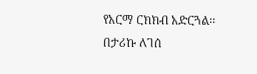የአርማ ርክክብ አድርጓል፡፡
በታሪኩ ለገሰ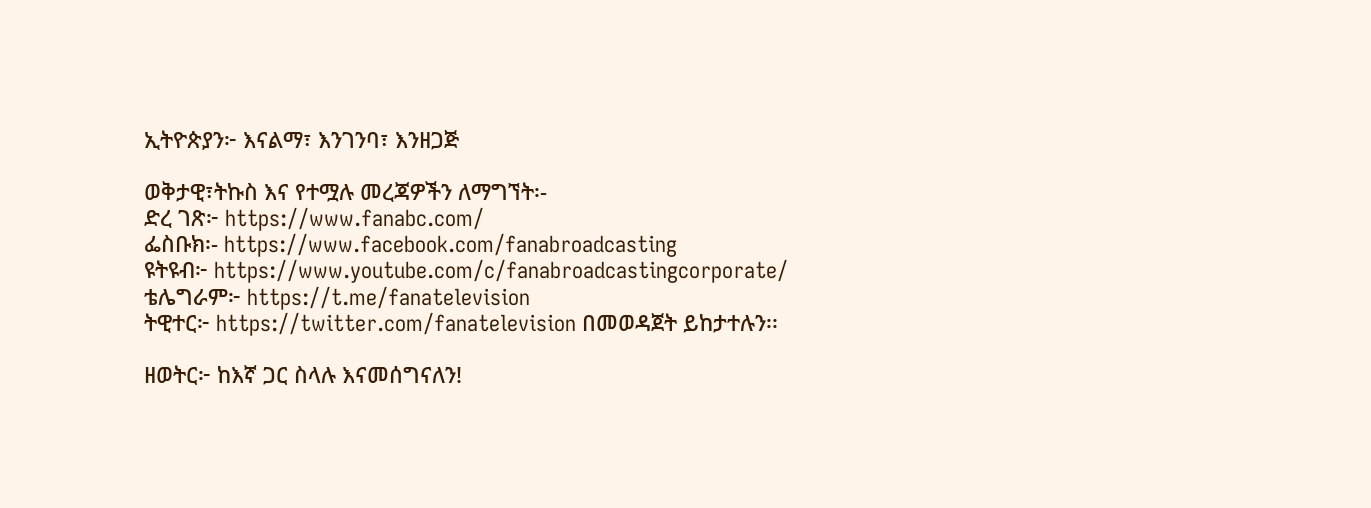ኢትዮጵያን፦ እናልማ፣ እንገንባ፣ እንዘጋጅ

ወቅታዊ፣ትኩስ እና የተሟሉ መረጃዎችን ለማግኘት፡-
ድረ ገጽ፦ https://www.fanabc.com/
ፌስቡክ፡- https://www.facebook.com/fanabroadcasting
ዩትዩብ፦ https://www.youtube.com/c/fanabroadcastingcorporate/
ቴሌግራም፦ https://t.me/fanatelevision
ትዊተር፦ https://twitter.com/fanatelevision በመወዳጀት ይከታተሉን፡፡

ዘወትር፦ ከእኛ ጋር ስላሉ እናመሰግናለን!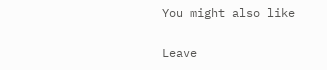You might also like

Leave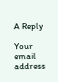A Reply

Your email address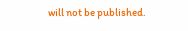will not be published.